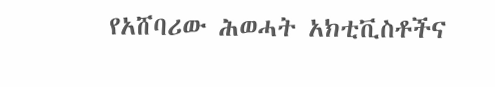የአሸባሪው ሕወሓት አክቲቪስቶችና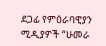ደጋፊ የምዕራባዊያን ሚዲያዎች “ሁመራ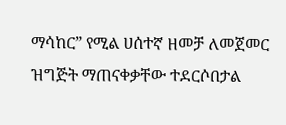ማሳከር” የሚል ሀሰተኛ ዘመቻ ለመጀመር ዝግጅት ማጠናቀቃቸው ተደርሶበታል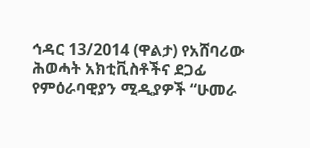ኅዳር 13/2014 (ዋልታ) የአሸባሪው ሕወሓት አክቲቪስቶችና ደጋፊ የምዕራባዊያን ሚዲያዎች “ሁመራ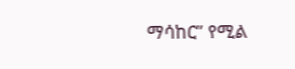ማሳከር” የሚል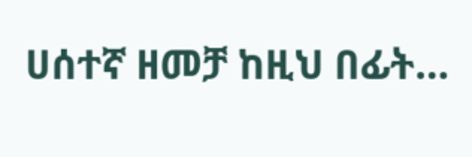ሀሰተኛ ዘመቻ ከዚህ በፊት…